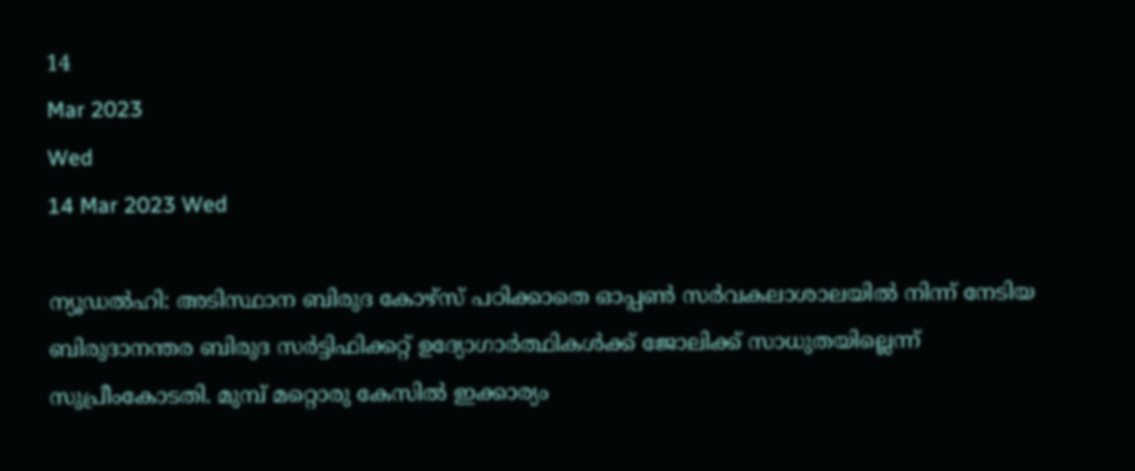14
Mar 2023
Wed
14 Mar 2023 Wed

ന്യൂഡൽഹി: അടിസ്ഥാന ബിരുദ കോഴ്സ് പഠിക്കാതെ ഓപ്പൺ സർവകലാശാലയിൽ നിന്ന് നേടിയ ബിരുദാനന്തര ബിരുദ സർട്ടിഫിക്കറ്റ് ഉദ്യോഗാർത്ഥികൾക്ക് ജോലിക്ക് സാധുതയില്ലെന്ന് സുപ്രീംകോടതി. മുമ്പ് മറ്റൊരു കേസിൽ ഇക്കാര്യം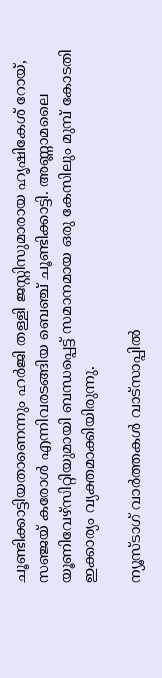ചൂണ്ടിക്കാട്ടിയതാണെന്നും ഹർജി തള്ളി ജസ്റ്റിസുമാരായ ഹൃഷികേശ് റോയ്, സഞ്ജയ് കരോൾ എന്നിവരടങ്ങിയ ബെഞ്ച് ചൂണ്ടിക്കാട്ടി. അണ്ണാമലൈ യൂണിവേഴ്സിറ്റിയുമായി ബന്ധപ്പെട്ട് സമാനമായ ഒരു കേസിലും മുമ്പ് കോടതി ഇക്കാര്യം വ്യക്തമാക്കിയിരുന്നു.

ന്യൂസ്ടാഗ് വാര്‍ത്തകള്‍ വാട്‌സാപ്പില്‍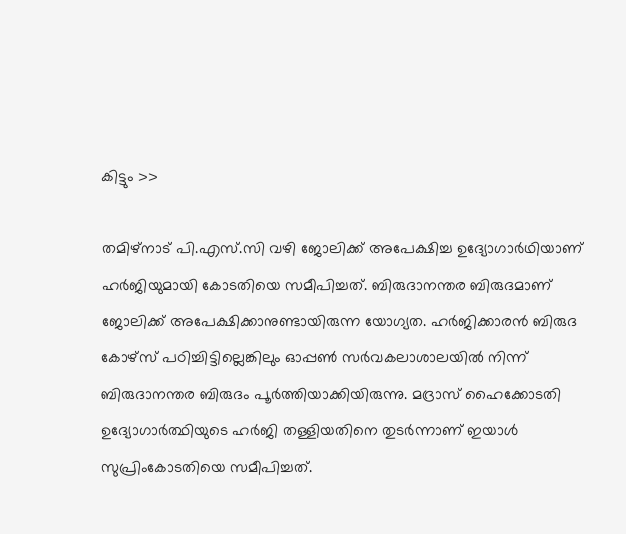കിട്ടും >>

തമിഴ്നാട് പി.എസ്.സി വഴി ജോലിക്ക് അപേക്ഷിച്ച ഉദ്യോഗാർഥിയാണ് ഹർജിയുമായി കോടതിയെ സമീപിച്ചത്. ബിരുദാനന്തര ബിരുദമാണ് ജോലിക്ക് അപേക്ഷിക്കാനുണ്ടായിരുന്ന യോഗ്യത. ഹർജിക്കാരൻ ബിരുദ കോഴ്സ് പഠിച്ചിട്ടില്ലെങ്കിലും ഓപ്പൺ സർവകലാശാലയിൽ നിന്ന് ബിരുദാനന്തര ബിരുദം പൂർത്തിയാക്കിയിരുന്നു. മദ്രാസ് ഹൈക്കോടതി ഉദ്യോഗാർത്ഥിയുടെ ഹർജി തള്ളിയതിനെ തുടർന്നാണ് ഇയാൾ സുപ്രിംകോടതിയെ സമീപിച്ചത്.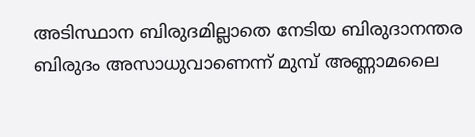അടിസ്ഥാന ബിരുദമില്ലാതെ നേടിയ ബിരുദാനന്തര ബിരുദം അസാധുവാണെന്ന് മുമ്പ് അണ്ണാമലൈ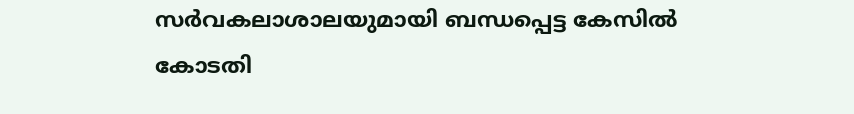സർവകലാശാലയുമായി ബന്ധപ്പെട്ട കേസിൽ കോടതി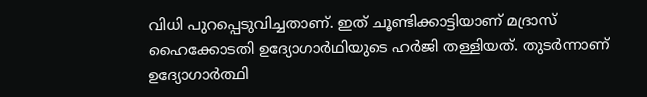വിധി പുറപ്പെടുവിച്ചതാണ്. ഇത് ചൂണ്ടിക്കാട്ടിയാണ് മദ്രാസ് ഹൈക്കോടതി ഉദ്യോഗാർഥിയുടെ ഹർജി തള്ളിയത്. തുടർന്നാണ് ഉദ്യോഗാർത്ഥി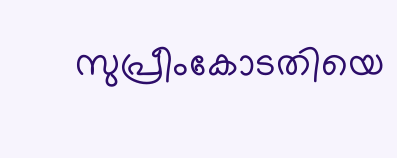സുപ്രീംകോടതിയെ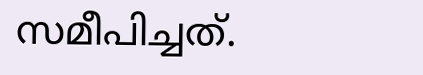സമീപിച്ചത്.